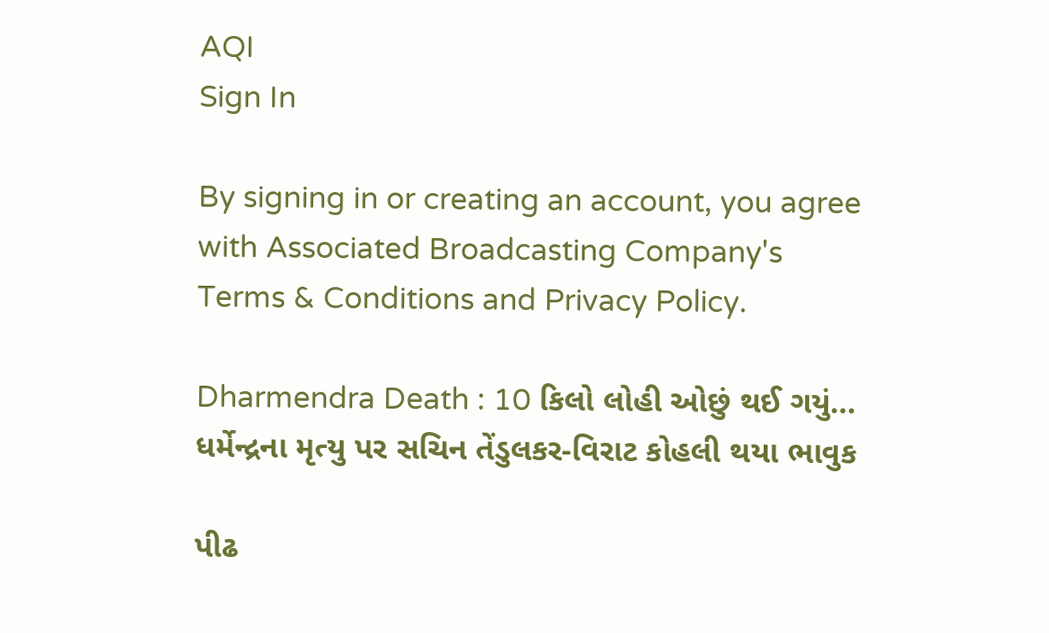AQI
Sign In

By signing in or creating an account, you agree with Associated Broadcasting Company's Terms & Conditions and Privacy Policy.

Dharmendra Death : 10 કિલો લોહી ઓછું થઈ ગયું… ધર્મેન્દ્રના મૃત્યુ પર સચિન તેંડુલકર-વિરાટ કોહલી થયા ભાવુક

પીઢ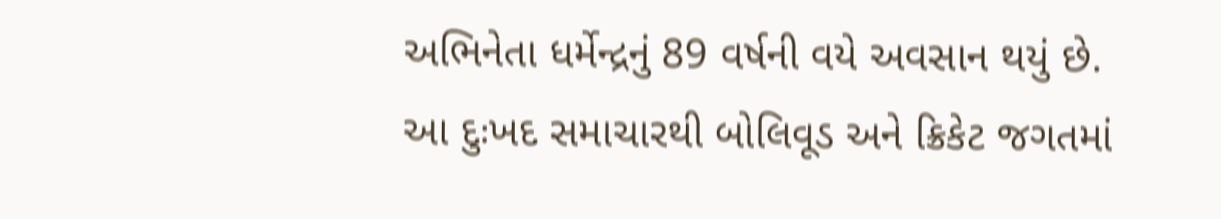અભિનેતા ધર્મેન્દ્રનું 89 વર્ષની વયે અવસાન થયું છે. આ દુઃખદ સમાચારથી બોલિવૂડ અને ક્રિકેટ જગતમાં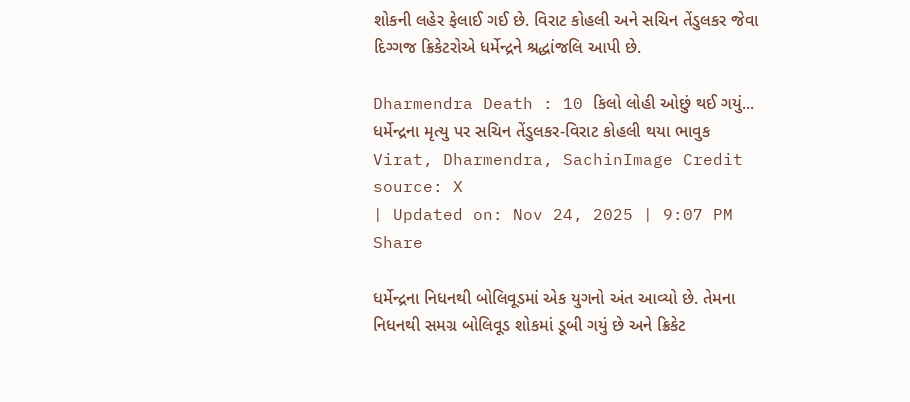શોકની લહેર ફેલાઈ ગઈ છે. વિરાટ કોહલી અને સચિન તેંડુલકર જેવા દિગ્ગજ ક્રિકેટરોએ ધર્મેન્દ્રને શ્રદ્ધાંજલિ આપી છે.

Dharmendra Death : 10 કિલો લોહી ઓછું થઈ ગયું... ધર્મેન્દ્રના મૃત્યુ પર સચિન તેંડુલકર-વિરાટ કોહલી થયા ભાવુક
Virat, Dharmendra, SachinImage Credit source: X
| Updated on: Nov 24, 2025 | 9:07 PM
Share

ધર્મેન્દ્રના નિધનથી બોલિવૂડમાં એક યુગનો અંત આવ્યો છે. તેમના નિધનથી સમગ્ર બોલિવૂડ શોકમાં ડૂબી ગયું છે અને ક્રિકેટ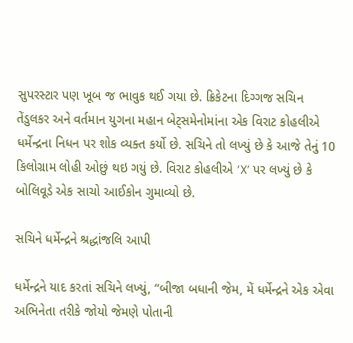સુપરસ્ટાર પણ ખૂબ જ ભાવુક થઈ ગયા છે. ક્રિકેટના દિગ્ગજ સચિન તેંડુલકર અને વર્તમાન યુગના મહાન બેટ્સમેનોમાંના એક વિરાટ કોહલીએ ધર્મેન્દ્રના નિધન પર શોક વ્યક્ત કર્યો છે. સચિને તો લખ્યું છે કે આજે તેનું 10 કિલોગ્રામ લોહી ઓછું થઇ ગયું છે. વિરાટ કોહલીએ ‘X’ પર લખ્યું છે કે બોલિવૂડે એક સાચો આઈકોન ગુમાવ્યો છે.

સચિને ધર્મેન્દ્રને શ્રદ્ધાંજલિ આપી

ધર્મેન્દ્રને યાદ કરતાં સચિને લખ્યું, “બીજા બધાની જેમ, મેં ધર્મેન્દ્રને એક એવા અભિનેતા તરીકે જોયો જેમણે પોતાની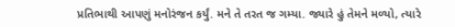પ્રતિભાથી આપણું મનોરંજન કર્યું. મને તે તરત જ ગમ્યા. જ્યારે હું તેમને મળ્યો, ત્યારે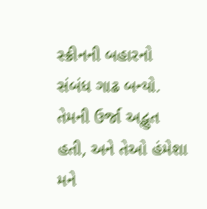સ્ક્રીનની બહારનો સંબંધ ગાઢ બન્યો. તેમની ઉર્જા અદ્ભુત હતી, અને તેઓ હંમેશા મને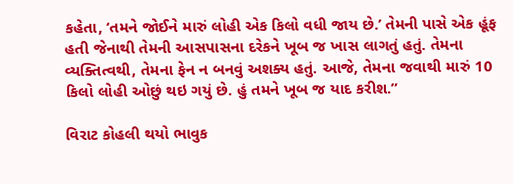કહેતા, ‘તમને જોઈને મારું લોહી એક કિલો વધી જાય છે.’ તેમની પાસે એક હૂંફ હતી જેનાથી તેમની આસપાસના દરેકને ખૂબ જ ખાસ લાગતું હતું. તેમના વ્યક્તિત્વથી, તેમના ફેન ન બનવું અશક્ય હતું. આજે, તેમના જવાથી મારું 10 કિલો લોહી ઓછું થઇ ગયું છે. હું તમને ખૂબ જ યાદ કરીશ.”

વિરાટ કોહલી થયો ભાવુક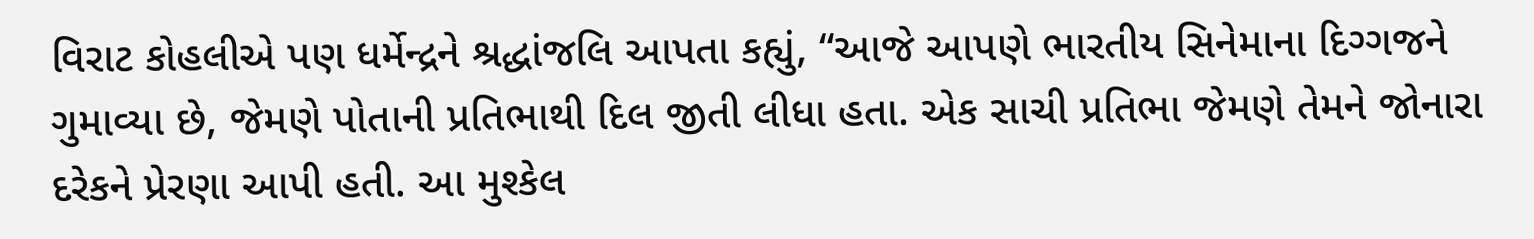વિરાટ કોહલીએ પણ ધર્મેન્દ્રને શ્રદ્ધાંજલિ આપતા કહ્યું, “આજે આપણે ભારતીય સિનેમાના દિગ્ગજને ગુમાવ્યા છે, જેમણે પોતાની પ્રતિભાથી દિલ જીતી લીધા હતા. એક સાચી પ્રતિભા જેમણે તેમને જોનારા દરેકને પ્રેરણા આપી હતી. આ મુશ્કેલ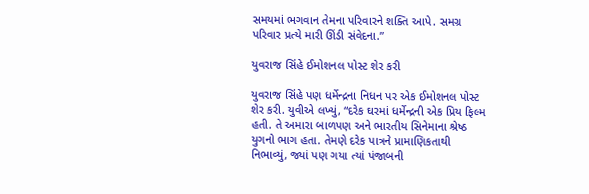સમયમાં ભગવાન તેમના પરિવારને શક્તિ આપે. સમગ્ર પરિવાર પ્રત્યે મારી ઊંડી સંવેદના.”

યુવરાજ સિંહે ઈમોશનલ પોસ્ટ શેર કરી

યુવરાજ સિંહે પણ ધર્મેન્દ્રના નિધન પર એક ઈમોશનલ પોસ્ટ શેર કરી. યુવીએ લખ્યું, “દરેક ઘરમાં ધર્મેન્દ્રની એક પ્રિય ફિલ્મ હતી. તે અમારા બાળપણ અને ભારતીય સિનેમાના શ્રેષ્ઠ યુગનો ભાગ હતા. તેમણે દરેક પાત્રને પ્રામાણિકતાથી નિભાવ્યું, જ્યાં પણ ગયા ત્યાં પંજાબની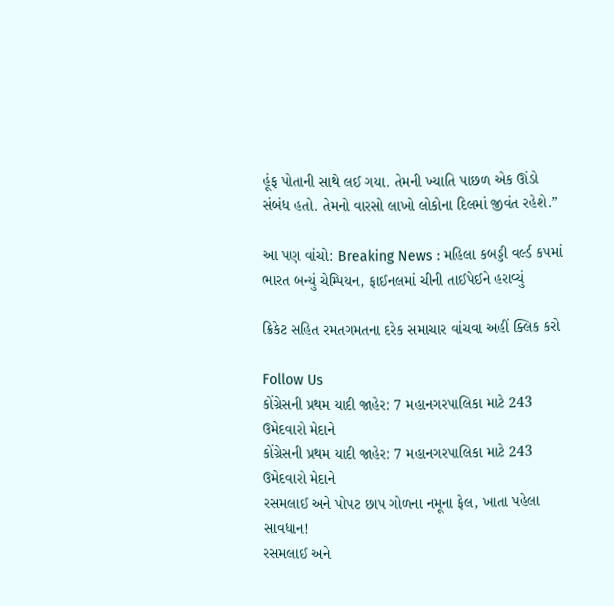હૂંફ પોતાની સાથે લઈ ગયા. તેમની ખ્યાતિ પાછળ એક ઊંડો સંબંધ હતો. તેમનો વારસો લાખો લોકોના દિલમાં જીવંત રહેશે.”

આ પણ વાંચો: Breaking News : મહિલા કબડ્ડી વર્લ્ડ કપમાં ભારત બન્યું ચેમ્પિયન, ફાઈનલમાં ચીની તાઈપેઈને હરાવ્યું

ક્રિકેટ સહિત રમતગમતના દરેક સમાચાર વાંચવા અહીં ક્લિક કરો

Follow Us
કોંગ્રેસની પ્રથમ યાદી જાહેર: 7 મહાનગરપાલિકા માટે 243 ઉમેદવારો મેદાને
કોંગ્રેસની પ્રથમ યાદી જાહેર: 7 મહાનગરપાલિકા માટે 243 ઉમેદવારો મેદાને
રસમલાઈ અને પોપટ છાપ ગોળના નમૂના ફેલ, ખાતા પહેલા સાવધાન!
રસમલાઈ અને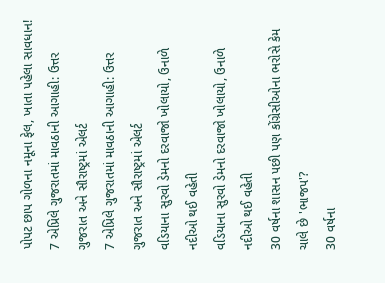પોપટ છાપ ગોળના નમૂના ફેલ, ખાતા પહેલા સાવધાન!
7 એપ્રિલે ગુજરાતમાં માવઠાની આગાહી: ઉત્તર ગુજરાત અને સૌરાષ્ટ્રમાં એલર્ટ
7 એપ્રિલે ગુજરાતમાં માવઠાની આગાહી: ઉત્તર ગુજરાત અને સૌરાષ્ટ્રમાં એલર્ટ
વડિયાના સુરવો ડેમનો દરવાજો ખોલાયો, ઉનાળે નદીઓ થઈ વહેતી
વડિયાના સુરવો ડેમનો દરવાજો ખોલાયો, ઉનાળે નદીઓ થઈ વહેતી
30 વર્ષના શાસન પછી પણ કોંગ્રેસીઓના ભરોસે કેમ ચાલે છે 'ભાજપ'?
30 વર્ષના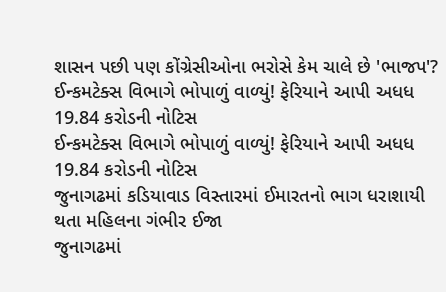શાસન પછી પણ કોંગ્રેસીઓના ભરોસે કેમ ચાલે છે 'ભાજપ'?
ઈન્કમટેક્સ વિભાગે ભોપાળું વાળ્યું! ફેરિયાને આપી અધધ 19.84 કરોડની નોટિસ
ઈન્કમટેક્સ વિભાગે ભોપાળું વાળ્યું! ફેરિયાને આપી અધધ 19.84 કરોડની નોટિસ
જુનાગઢમાં કડિયાવાડ વિસ્તારમાં ઈમારતનો ભાગ ધરાશાયી થતા મહિલના ગંભીર ઈજા
જુનાગઢમાં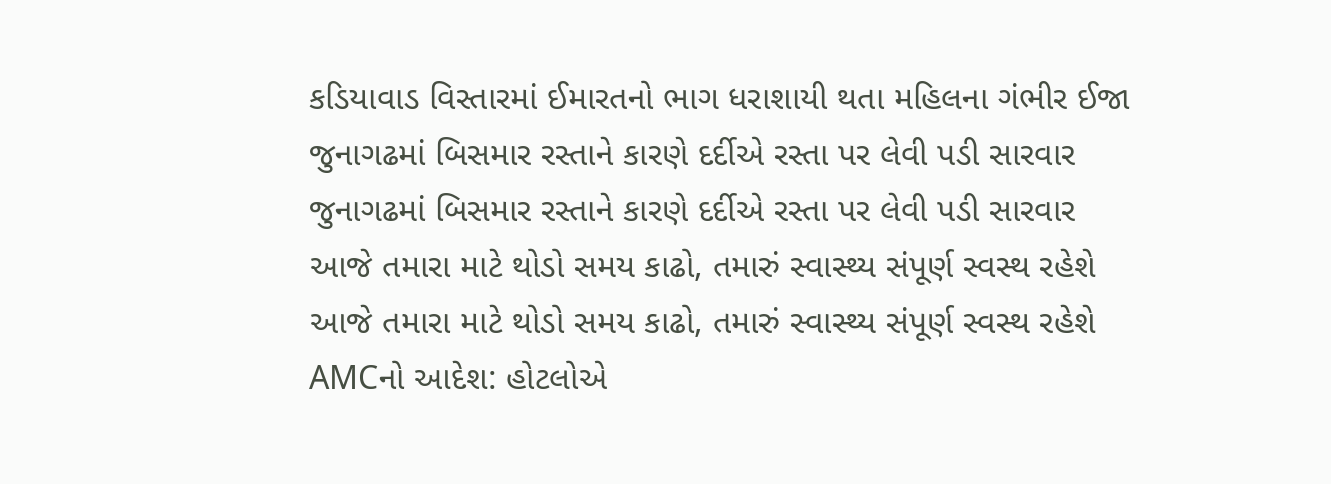કડિયાવાડ વિસ્તારમાં ઈમારતનો ભાગ ધરાશાયી થતા મહિલના ગંભીર ઈજા
જુનાગઢમાં બિસમાર રસ્તાને કારણે દર્દીએ રસ્તા પર લેવી પડી સારવાર
જુનાગઢમાં બિસમાર રસ્તાને કારણે દર્દીએ રસ્તા પર લેવી પડી સારવાર
આજે તમારા માટે થોડો સમય કાઢો, તમારું સ્વાસ્થ્ય સંપૂર્ણ સ્વસ્થ રહેશે
આજે તમારા માટે થોડો સમય કાઢો, તમારું સ્વાસ્થ્ય સંપૂર્ણ સ્વસ્થ રહેશે
AMCનો આદેશ: હોટલોએ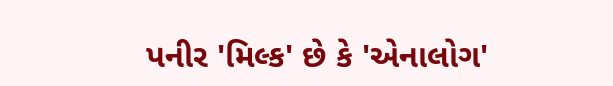પનીર 'મિલ્ક' છે કે 'એનાલોગ'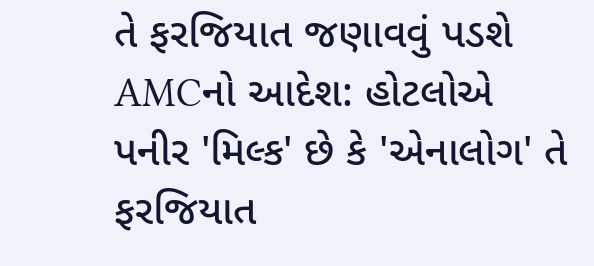તે ફરજિયાત જણાવવું પડશે
AMCનો આદેશ: હોટલોએ પનીર 'મિલ્ક' છે કે 'એનાલોગ' તે ફરજિયાત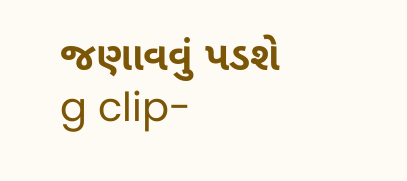જણાવવું પડશે
g clip-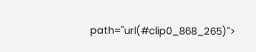path="url(#clip0_868_265)">